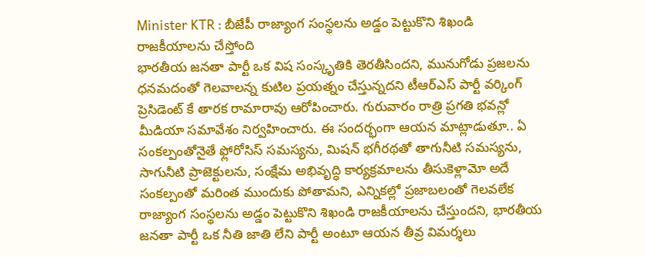Minister KTR : బీజేపీ రాజ్యాంగ సంస్థలను అడ్డం పెట్టుకొని శిఖండి రాజకీయాలను చేస్తోంది
భారతీయ జనతా పార్టీ ఒక విష సంస్కృతికి తెరతీసిందని, మునుగోడు ప్రజలను ధనమదంతో గెలవాలన్న కుటిల ప్రయత్నం చేస్తున్నదని టీఆర్ఎస్ పార్టీ వర్కింగ్ ప్రెసిడెంట్ కే తారక రామారావు ఆరోపించారు. గురువారం రాత్రి ప్రగతి భవన్లో మీడియా సమావేశం నిర్వహించారు. ఈ సందర్భంగా ఆయన మాట్లాడుతూ.. ఏ సంకల్పంతోనైతే ఫ్లోరోసిస్ సమస్యను, మిషన్ భగీరథతో తాగునీటి సమస్యను, సాగునీటి ప్రాజెక్టులను, సంక్షేమ అభివృద్ధి కార్యక్రమాలను తీసుకెళ్లామో అదే సంకల్పంతో మరింత ముందుకు పోతామని, ఎన్నికల్లో ప్రజాబలంతో గెలవలేక రాజ్యాంగ సంస్థలను అడ్డం పెట్టుకొని శిఖండి రాజకీయాలను చేస్తుందని, భారతీయ జనతా పార్టీ ఒక నీతి జాతి లేని పార్టీ అంటూ ఆయన తీవ్ర విమర్శలు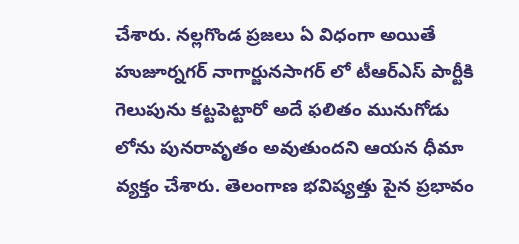చేశారు. నల్లగొండ ప్రజలు ఏ విధంగా అయితే హుజూర్నగర్ నాగార్జునసాగర్ లో టీఆర్ఎస్ పార్టీకి గెలుపును కట్టపెట్టారో అదే ఫలితం మునుగోడు లోను పునరావృతం అవుతుందని ఆయన ధీమా వ్యక్తం చేశారు. తెలంగాణ భవిష్యత్తు పైన ప్రభావం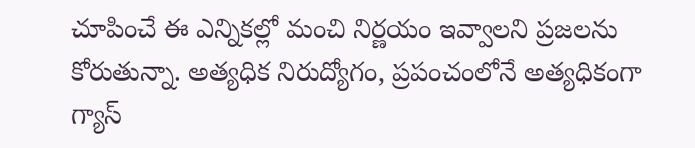చూపించే ఈ ఎన్నికల్లో మంచి నిర్ణయం ఇవ్వాలని ప్రజలను కోరుతున్నా. అత్యధిక నిరుద్యోగం, ప్రపంచంలోనే అత్యధికంగా గ్యాస్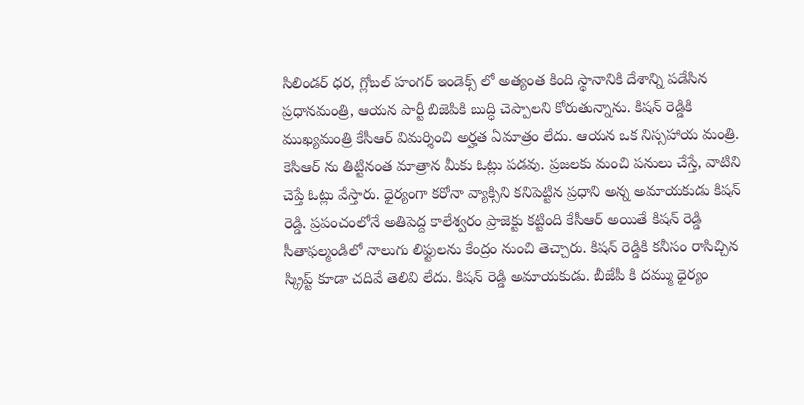సిలిండర్ ధర, గ్లోబల్ హంగర్ ఇండెక్స్ లో అత్యంత కింది స్థానానికి దేశాన్ని పడేసిన ప్రధానమంత్రి, ఆయన పార్టీ బిజెపికి బుద్ధి చెప్పాలని కోరుతున్నాను. కిషన్ రెడ్డికి ముఖ్యమంత్రి కేసీఆర్ విమర్శించి అర్హత ఏమాత్రం లేదు. ఆయన ఒక నిస్సహాయ మంత్రి. కెసిఆర్ ను తిట్టినంత మాత్రాన మీకు ఓట్లు పడవు. ప్రజలకు మంచి పనులు చేస్తే, వాటిని చెప్తే ఓట్లు వేస్తారు. ధైర్యంగా కరోనా వ్యాక్సిని కనిపెట్టిన ప్రధాని అన్న అమాయకుడు కిషన్ రెడ్డి. ప్రపంచంలోనే అతిపెద్ద కాలేశ్వరం ప్రాజెక్టు కట్టింది కేసీఆర్ అయితే కిషన్ రెడ్డి సీతాఫల్మండిలో నాలుగు లిఫ్టులను కేంద్రం నుంచి తెచ్చారు. కిషన్ రెడ్డికి కనీసం రాసిచ్చిన స్క్రిప్ట్ కూడా చదివే తెలివి లేదు. కిషన్ రెడ్డి అమాయకుడు. బీజేపీ కి దమ్ము ధైర్యం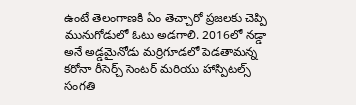ఉంటే తెలంగాణకి ఏం తెచ్చారో ప్రజలకు చెప్పి మునుగోడులో ఓటు అడగాలి. 2016లో నడ్డా అనే అడ్డమైనోడు మర్రిగూడలో పెడతామన్న కరోనా రీసెర్చ్ సెంటర్ మరియు హాస్పిటల్స్ సంగతి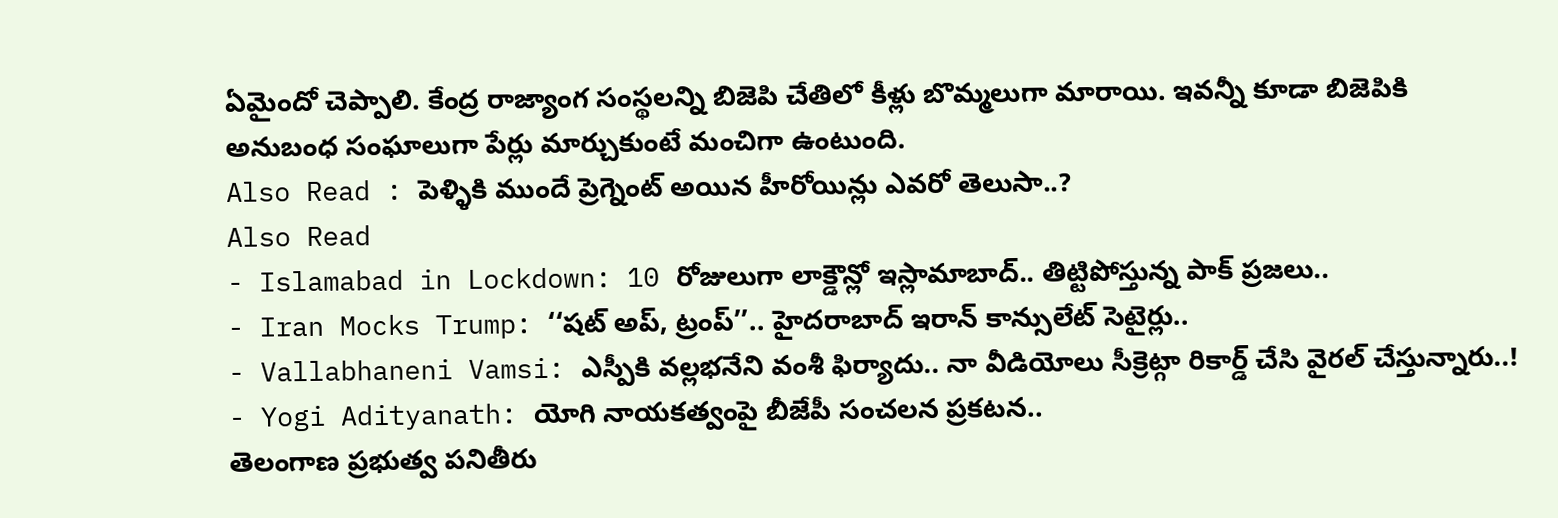ఏమైందో చెప్పాలి. కేంద్ర రాజ్యాంగ సంస్థలన్ని బిజెపి చేతిలో కీళ్లు బొమ్మలుగా మారాయి. ఇవన్నీ కూడా బిజెపికి అనుబంధ సంఘాలుగా పేర్లు మార్చుకుంటే మంచిగా ఉంటుంది.
Also Read : పెళ్ళికి ముందే ప్రెగ్నెంట్ అయిన హీరోయిన్లు ఎవరో తెలుసా..?
Also Read
- Islamabad in Lockdown: 10 రోజులుగా లాక్డౌన్లో ఇస్లామాబాద్.. తిట్టిపోస్తున్న పాక్ ప్రజలు..
- Iran Mocks Trump: ‘‘షట్ అప్, ట్రంప్’’.. హైదరాబాద్ ఇరాన్ కాన్సులేట్ సెటైర్లు..
- Vallabhaneni Vamsi: ఎస్పీకి వల్లభనేని వంశీ ఫిర్యాదు.. నా వీడియోలు సీక్రెట్గా రికార్డ్ చేసి వైరల్ చేస్తున్నారు..!
- Yogi Adityanath: యోగి నాయకత్వంపై బీజేపీ సంచలన ప్రకటన..
తెలంగాణ ప్రభుత్వ పనితీరు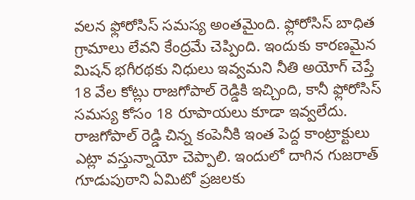వలన ఫ్లోరోసిస్ సమస్య అంతమైంది. ఫ్లోరోసిస్ బాధిత గ్రామాలు లేవని కేంద్రమే చెప్పింది. ఇందుకు కారణమైన మిషన్ భగీరథకు నిధులు ఇవ్వమని నీతి అయోగ్ చెప్తే 18 వేల కోట్లు రాజగోపాల్ రెడ్డికి ఇచ్చింది, కానీ ఫ్లోరోసిస్ సమస్య కోసం 18 రూపాయలు కూడా ఇవ్వలేదు. రాజగోపాల్ రెడ్డి చిన్న కంపెనీకి ఇంత పెద్ద కాంట్రాక్టులు ఎట్లా వస్తున్నాయో చెప్పాలి. ఇందులో దాగిన గుజరాత్ గూడుపుఠాని ఏమిటో ప్రజలకు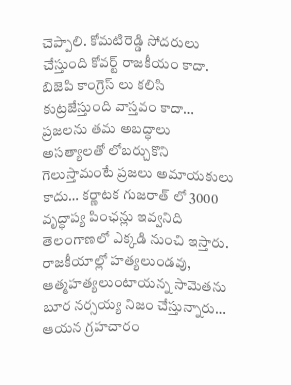చెప్పాలి. కోమటిరెడ్డి సోదరులు చేస్తుంది కోవర్ట్ రాజకీయం కాదా. బిజెపి కాంగ్రెస్ లు కలిసి కుట్రజేస్తుంది వాస్తవం కాదా… ప్రజలను తమ అబద్ధాలు అసత్యాలతో లోబర్చుకొని గెలుస్తామంటే ప్రజలు అమాయకులు కాదు… కర్ణాటక గుజరాత్ లో 3000 వృద్ధాప్య పింఛన్లు ఇవ్వనిది తెలంగాణలో ఎక్కడి నుంచి ఇస్తారు. రాజకీయాల్లో హత్యలుండవు, ఆత్మహత్యలుంటాయన్న సామెతను బూర నర్సయ్య నిజం చేస్తున్నారు… ఆయన గ్రహచారం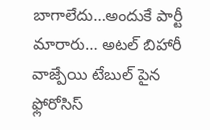బాగాలేదు…అందుకే పార్టీ మారారు… అటల్ బిహారీ వాజ్పేయి టేబుల్ పైన ఫ్లోరోసిస్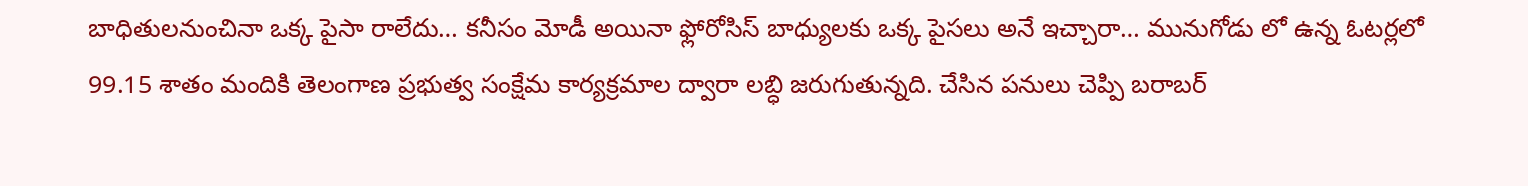బాధితులనుంచినా ఒక్క పైసా రాలేదు… కనీసం మోడీ అయినా ఫ్లోరోసిస్ బాధ్యులకు ఒక్క పైసలు అనే ఇచ్చారా… మునుగోడు లో ఉన్న ఓటర్లలో 99.15 శాతం మందికి తెలంగాణ ప్రభుత్వ సంక్షేమ కార్యక్రమాల ద్వారా లబ్ధి జరుగుతున్నది. చేసిన పనులు చెప్పి బరాబర్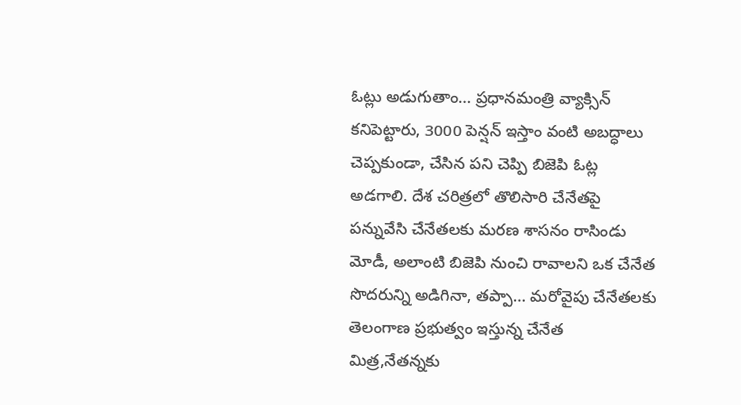ఓట్లు అడుగుతాం… ప్రధానమంత్రి వ్యాక్సిన్ కనిపెట్టారు, 3000 పెన్షన్ ఇస్తాం వంటి అబద్ధాలు చెప్పకుండా, చేసిన పని చెప్పి బిజెపి ఓట్ల అడగాలి. దేశ చరిత్రలో తొలిసారి చేనేతపై పన్నువేసి చేనేతలకు మరణ శాసనం రాసిండు మోడీ, అలాంటి బిజెపి నుంచి రావాలని ఒక చేనేత సొదరున్ని అడిగినా, తప్పా… మరోవైపు చేనేతలకు తెలంగాణ ప్రభుత్వం ఇస్తున్న చేనేత మిత్ర,నేతన్నకు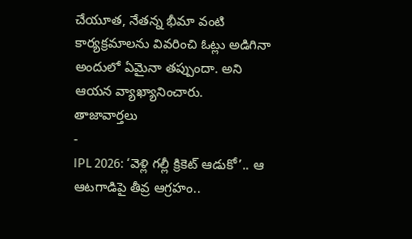చేయూత, నేతన్న భీమా వంటి కార్యక్రమాలను వివరించి ఓట్లు అడిగినా అందులో ఏమైనా తప్పుందా. అని ఆయన వ్యాఖ్యానించారు.
తాజావార్తలు
-
IPL 2026: ‘వెళ్లి గల్లీ క్రికెట్ ఆడుకో’.. ఆ ఆటగాడిపై తీవ్ర ఆగ్రహం..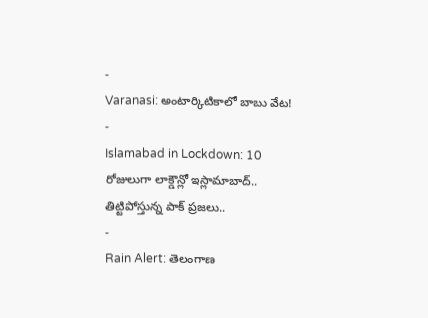-
Varanasi: అంటార్కిటికాలో బాబు వేట!
-
Islamabad in Lockdown: 10 రోజులుగా లాక్డౌన్లో ఇస్లామాబాద్.. తిట్టిపోస్తున్న పాక్ ప్రజలు..
-
Rain Alert: తెలంగాణ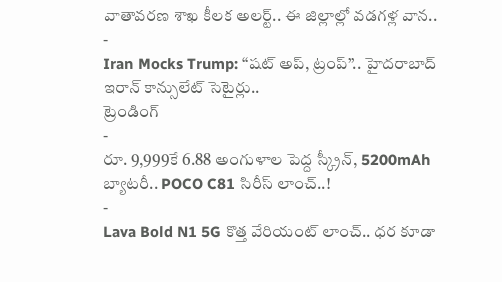వాతావరణ శాఖ కీలక అలర్ట్.. ఈ జిల్లాల్లో వడగళ్ల వాన..
-
Iran Mocks Trump: ‘‘షట్ అప్, ట్రంప్’’.. హైదరాబాద్ ఇరాన్ కాన్సులేట్ సెటైర్లు..
ట్రెండింగ్
-
రూ. 9,999కే 6.88 అంగుళాల పెద్ద స్క్రీన్, 5200mAh బ్యాటరీ.. POCO C81 సిరీస్ లాంచ్..!
-
Lava Bold N1 5G కొత్త వేరియంట్ లాంచ్.. ధర కూడా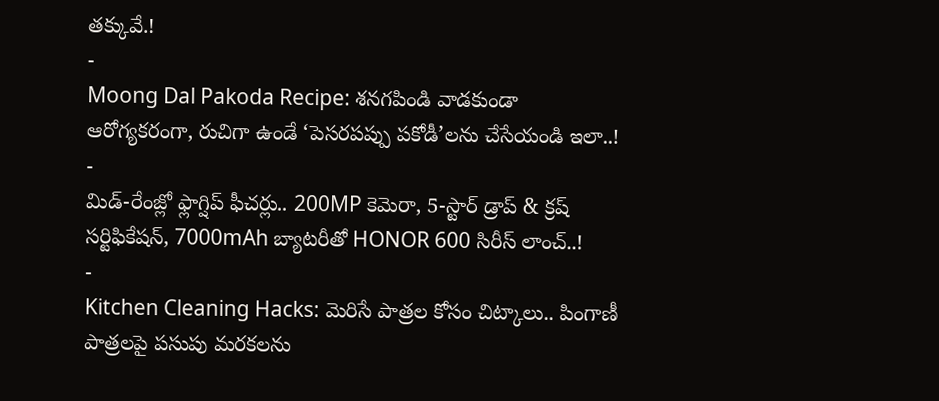తక్కువే.!
-
Moong Dal Pakoda Recipe: శనగపిండి వాడకుండా ఆరోగ్యకరంగా, రుచిగా ఉండే ‘పెసరపప్పు పకోడీ’లను చేసేయండి ఇలా..!
-
మిడ్-రేంజ్లో ఫ్లాగ్షిప్ ఫీచర్లు.. 200MP కెమెరా, 5-స్టార్ డ్రాప్ & క్రష్ సర్టిఫికేషన్, 7000mAh బ్యాటరీతో HONOR 600 సిరీస్ లాంచ్..!
-
Kitchen Cleaning Hacks: మెరిసే పాత్రల కోసం చిట్కాలు.. పింగాణీ పాత్రలపై పసుపు మరకలను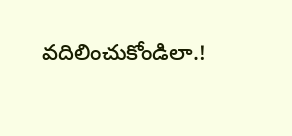వదిలించుకోండిలా.!